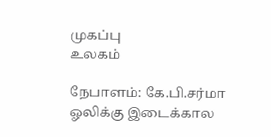முகப்பு
உலகம்

நேபாளம்: கே.பி.சர்மா ஓலிக்கு இடைக்கால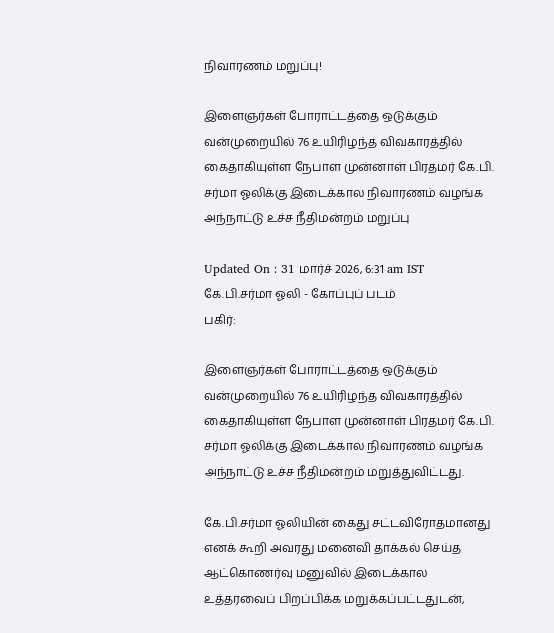நிவாரணம் மறுப்பு!

இளைஞர்கள் போராட்டத்தை ஒடுக்கும் வன்முறையில் 76 உயிரிழந்த விவகாரத்தில் கைதாகியுள்ள நேபாள முன்னாள் பிரதமர் கே.பி. சர்மா ஓலிக்கு இடைக்கால நிவாரணம் வழங்க அந்நாட்டு உச்ச நீதிமன்றம் மறுப்பு

Updated On : 31 மார்ச் 2026, 6:31 am IST
கே.பி.சர்மா ஓலி - கோப்புப் படம்
பகிர்:

இளைஞர்கள் போராட்டத்தை ஒடுக்கும் வன்முறையில் 76 உயிரிழந்த விவகாரத்தில் கைதாகியுள்ள நேபாள முன்னாள் பிரதமர் கே.பி. சர்மா ஓலிக்கு இடைக்கால நிவாரணம் வழங்க அந்நாட்டு உச்ச நீதிமன்றம் மறுத்துவிட்டது.

கே.பி.சர்மா ஓலியின் கைது சட்டவிரோதமானது எனக் கூறி அவரது மனைவி தாக்கல் செய்த ஆட்கொணர்வு மனுவில் இடைக்கால உத்தரவைப் பிறப்பிக்க மறுக்கப்பட்டதுடன்,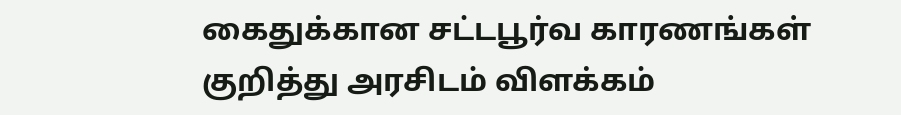கைதுக்கான சட்டபூர்வ காரணங்கள் குறித்து அரசிடம் விளக்கம்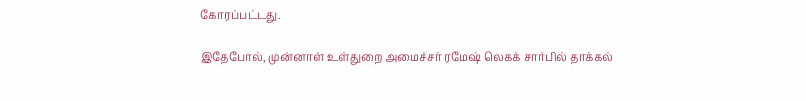கோரப்பட்டது.

இதேபோல், முன்னாள் உள்துறை அமைச்சர் ரமேஷ் லெகக் சார்பில் தாக்கல்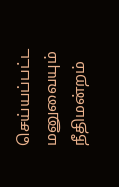செய்யப்பட்ட மனுவையும் நீதிமன்றம்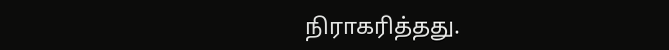நிராகரித்தது.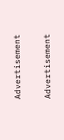Advertisement

Advertisement